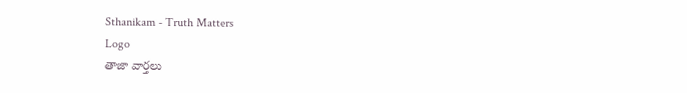Sthanikam - Truth Matters
Logo
తాజా వార్తలు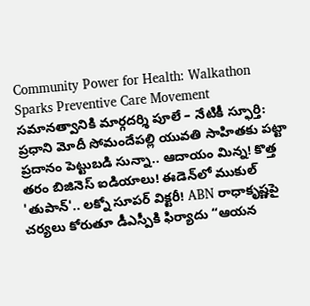Community Power for Health: Walkathon Sparks Preventive Care Movement సమానత్వానికి మార్గదర్శి పూలే – నేటికీ స్ఫూర్తి: ప్రధాని మోదీ సోమందేపల్లి యువతి సాహితకు పట్టా ప్రదానం పెట్టుబడి సున్నా.. ఆదాయం మిన్న! కొత్త తరం బిజినెస్ ఐడియాలు! ఈడెన్‌లో ముకుల్ 'తుపాన్'.. లక్నో సూపర్ విక్టరీ! ABN రాధాకృష్ణపై చర్యలు కోరుతూ డీఎస్పీకి ఫిర్యాదు “ఆయన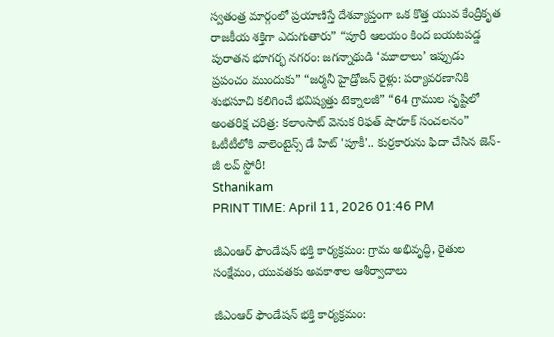స్వతంత్ర మార్గంలో ప్రయాణిస్తే దేశవ్యాప్తంగా ఒక కొత్త యువ కేంద్రీకృత రాజకీయ శక్తిగా ఎదుగుతారు” “పూరీ ఆలయం కింద బయటపడ్డ పురాతన భూగర్భ నగరం: జగన్నాథుడి ‘మూలాలు’ ఇప్పుడు ప్రపంచం ముందుకు” “జర్మనీ హైడ్రోజన్ రైళ్లు: పర్యావరణానికి శుభసూచి కలిగించే భవిష్యత్తు టెక్నాలజీ” “64 గ్రాముల సృష్టిలో అంతరిక్ష చరిత్ర: కలాంసాట్ వెనుక రిఫత్ షారూక్ సంచలనం” ఓటీటీలోకి వాలెంటైన్స్ డే హిట్ 'పూకీ'.. కుర్రకారును ఫిదా చేసిన జెన్-జీ లవ్ స్టోరీ!
Sthanikam
PRINT TIME: April 11, 2026 01:46 PM

జీఎంఆర్ ఫౌండేషన్ భక్తి కార్యక్రమం: గ్రామ అభివృద్ధి, రైతుల సంక్షేమం, యువతకు అవకాశాల ఆశీర్వాదాలు

జీఎంఆర్ ఫౌండేషన్ భక్తి కార్యక్రమం: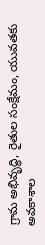గ్రామ అభివృద్ధి, రైతుల సంక్షేమం, యువతకు అవకాశాల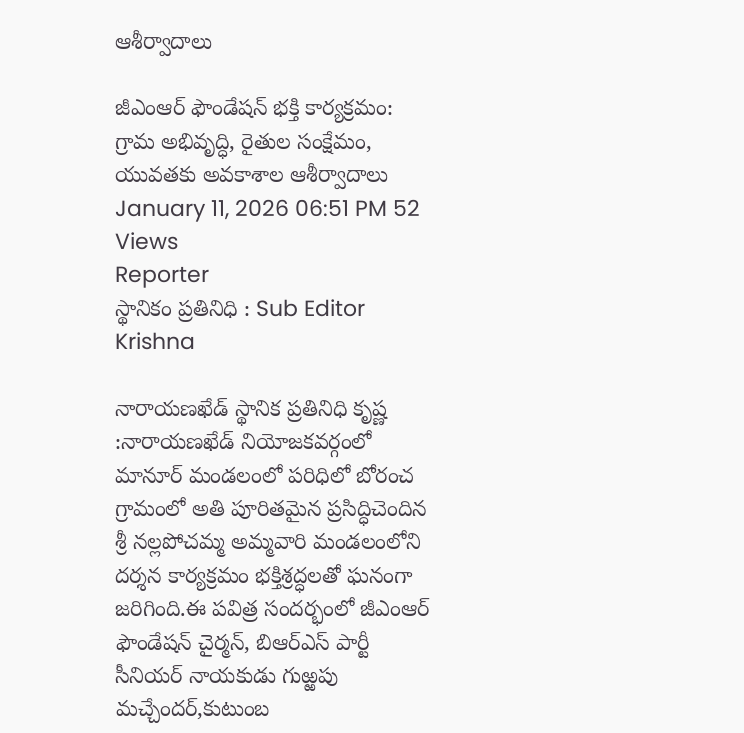ఆశీర్వాదాలు

జీఎంఆర్ ఫౌండేషన్ భక్తి కార్యక్రమం: గ్రామ అభివృద్ధి, రైతుల సంక్షేమం, యువతకు అవకాశాల ఆశీర్వాదాలు
January 11, 2026 06:51 PM 52 Views
Reporter
స్థానికం ప్రతినిధి : Sub Editor
Krishna

నారాయణఖేడ్ స్థానిక ప్రతినిధి కృష్ణ :నారాయణఖేడ్ నియోజకవర్గంలో మానూర్ మండలంలో పరిధిలో బోరంచ గ్రామంలో అతి పూరితమైన ప్రసిద్ధిచెందిన శ్రీ నల్లపోచమ్మ అమ్మవారి మండలంలోని దర్శన కార్యక్రమం భక్తిశ్రద్ధలతో ఘనంగా జరిగింది.ఈ పవిత్ర సందర్భంలో జీఎంఆర్ ఫౌండేషన్ చైర్మన్, బిఆర్ఎస్ పార్టీ సీనియర్ నాయకుడు గుఱ్ఱపు మచ్చేందర్,కుటుంబ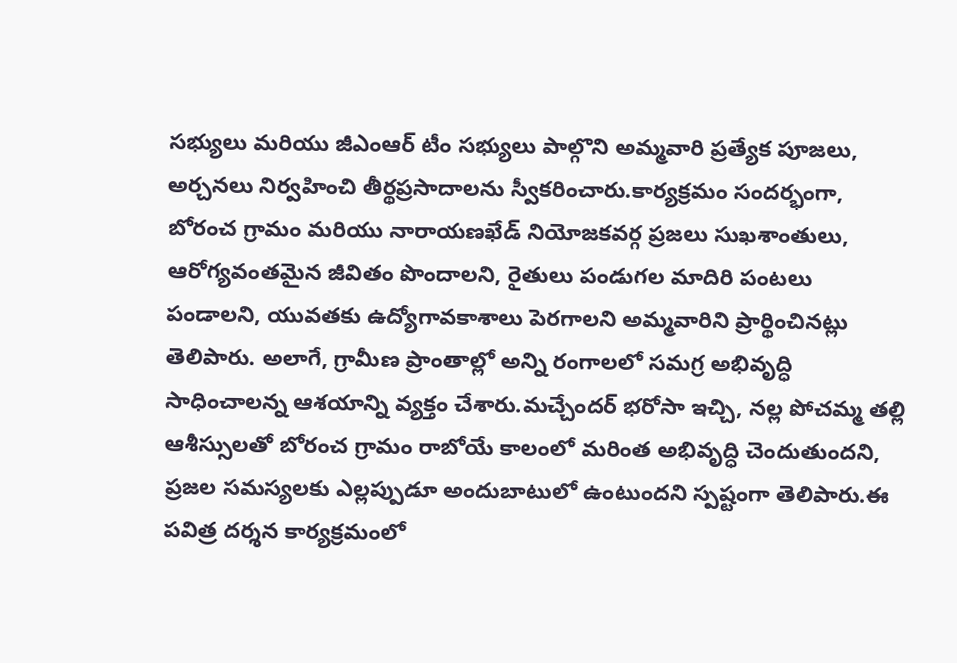సభ్యులు మరియు జీఎంఆర్ టీం సభ్యులు పాల్గొని అమ్మవారి ప్రత్యేక పూజలు, అర్చనలు నిర్వహించి తీర్థప్రసాదాలను స్వీకరించారు.కార్యక్రమం సందర్భంగా, బోరంచ గ్రామం మరియు నారాయణఖేడ్ నియోజకవర్గ ప్రజలు సుఖశాంతులు, ఆరోగ్యవంతమైన జీవితం పొందాలని, రైతులు పండుగల మాదిరి పంటలు పండాలని, యువతకు ఉద్యోగావకాశాలు పెరగాలని అమ్మవారిని ప్రార్థించినట్లు తెలిపారు. అలాగే, గ్రామీణ ప్రాంతాల్లో అన్ని రంగాలలో సమగ్ర అభివృద్ధి సాధించాలన్న ఆశయాన్ని వ్యక్తం చేశారు.మచ్చేందర్ భరోసా ఇచ్చి, నల్ల పోచమ్మ తల్లి ఆశీస్సులతో బోరంచ గ్రామం రాబోయే కాలంలో మరింత అభివృద్ధి చెందుతుందని, ప్రజల సమస్యలకు ఎల్లప్పుడూ అందుబాటులో ఉంటుందని స్పష్టంగా తెలిపారు.ఈ పవిత్ర దర్శన కార్యక్రమంలో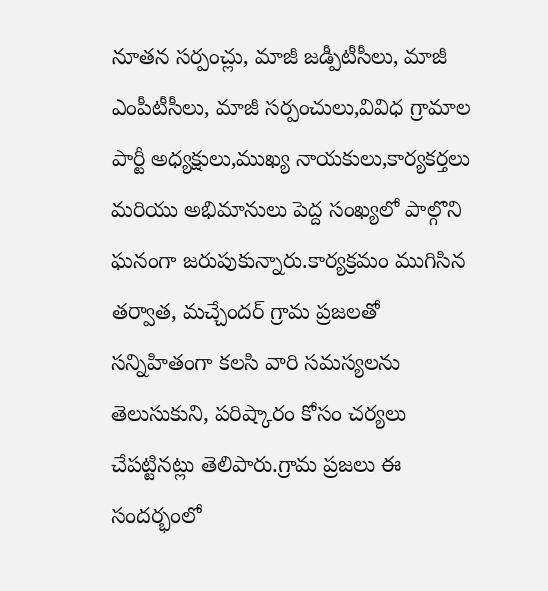నూతన సర్పంచ్లు, మాజీ జడ్పీటీసీలు, మాజీ ఎంపీటీసీలు, మాజీ సర్పంచులు,వివిధ గ్రామాల పార్టీ అధ్యక్షులు,ముఖ్య నాయకులు,కార్యకర్తలు మరియు అభిమానులు పెద్ద సంఖ్యలో పాల్గొని ఘనంగా జరుపుకున్నారు.కార్యక్రమం ముగిసిన తర్వాత, మచ్చేందర్ గ్రామ ప్రజలతో సన్నిహితంగా కలసి వారి సమస్యలను తెలుసుకుని, పరిష్కారం కోసం చర్యలు చేపట్టినట్లు తెలిపారు.గ్రామ ప్రజలు ఈ సందర్భంలో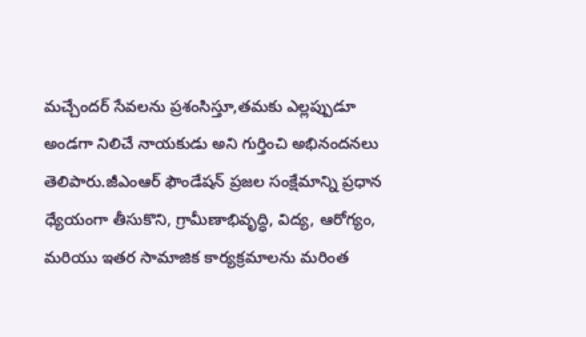మచ్చేందర్ సేవలను ప్రశంసిస్తూ,తమకు ఎల్లప్పుడూ అండగా నిలిచే నాయకుడు అని గుర్తించి అభినందనలు తెలిపారు.జీఎంఆర్ ఫౌండేషన్ ప్రజల సంక్షేమాన్ని ప్రధాన ధ్యేయంగా తీసుకొని, గ్రామీణాభివృద్ధి, విద్య, ఆరోగ్యం, మరియు ఇతర సామాజిక కార్యక్రమాలను మరింత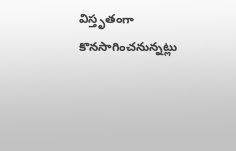విస్తృతంగా కొనసాగించనున్నట్లు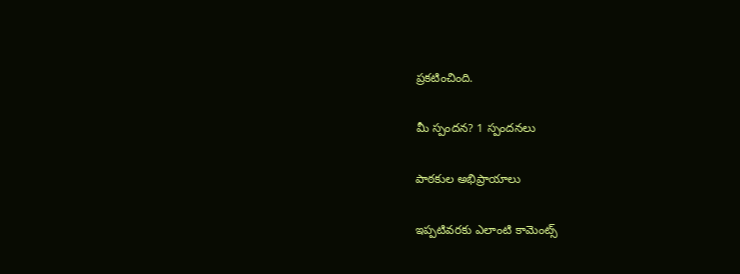ప్రకటించింది.

మీ స్పందన? 1 స్పందనలు

పాఠకుల అభిప్రాయాలు

ఇప్పటివరకు ఎలాంటి కామెంట్స్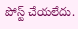పోస్ట్ చేయలేదు.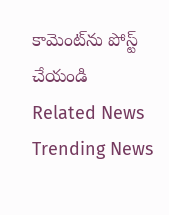కామెంట్‌ను పోస్ట్ చేయండి
Related News
Trending News